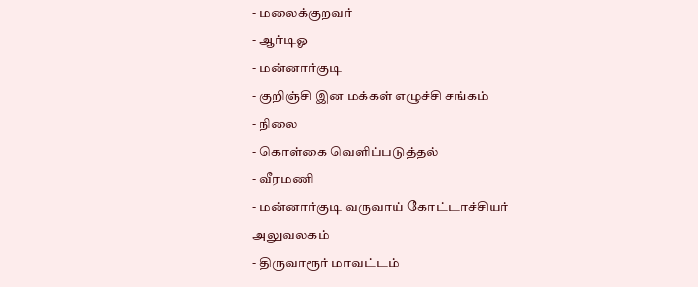- மலைக்குறவர்
- ஆர்டிஓ
- மன்னார்குடி
- குறிஞ்சி இன மக்கள் எழுச்சி சங்கம்
- நிலை
- கொள்கை வெளிப்படுத்தல்
- வீரமணி
- மன்னார்குடி வருவாய் கோட்டாச்சியர் அலுவலகம்
- திருவாரூர் மாவட்டம்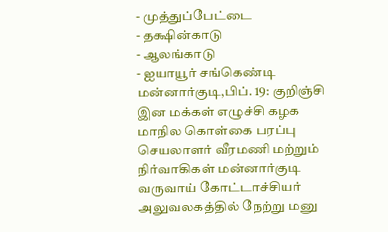- முத்துப்பேட்டை
- தக்ஷின்காடு
- ஆலங்காடு
- ஐயாயூர் சங்கெண்டி
மன்னார்குடி,பிப். 19: குறிஞ்சி இன மக்கள் எழுச்சி கழக மாநில கொள்கை பரப்பு செயலாளர் வீரமணி மற்றும் நிர்வாகிகள் மன்னார்குடி வருவாய் கோட்டாச்சியர் அலுவலகத்தில் நேற்று மனு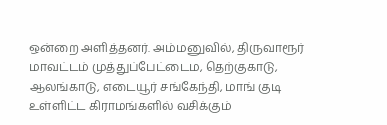ஒன்றை அளித்தனர். அம்மனுவில், திருவாரூர் மாவட்டம் முத்துப்பேட்டைம, தெற்குகாடு, ஆலங்காடு, எடையூர் சங்கேந்தி, மாங் குடி உள்ளிட்ட கிராமங்களில் வசிக்கும்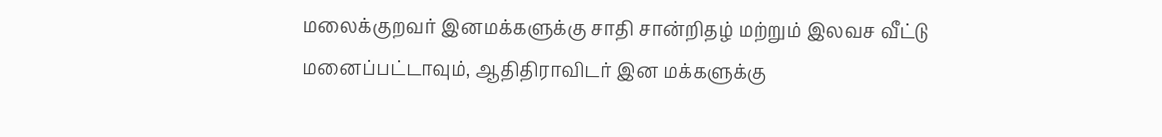மலைக்குறவர் இனமக்களுக்கு சாதி சான்றிதழ் மற்றும் இலவச வீட்டு மனைப்பட்டாவும், ஆதிதிராவிடர் இன மக்களுக்கு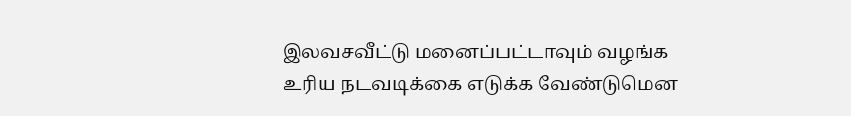இலவசவீட்டு மனைப்பட்டாவும் வழங்க உரிய நடவடிக்கை எடுக்க வேண்டுமென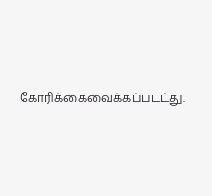கோரிக்கைவைக்கப்படட்து.